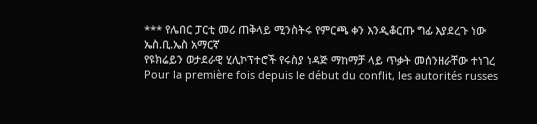*** የሌበር ፓርቲ መሪ ጠቅላይ ሚንስትሩ የምርጫ ቀን እንዲቆርጡ ግፊ እያደረጉ ነው
ኤስ.ቢ.ኤስ አማርኛ
የዩክሬይን ወታደራዊ ሂሊኮፕተሮች የሩስያ ነዳጅ ማከማቻ ላይ ጥቃት መሰንዘራቸው ተነገረ
Pour la première fois depuis le début du conflit, les autorités russes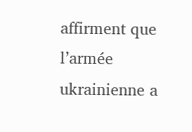affirment que l’armée ukrainienne a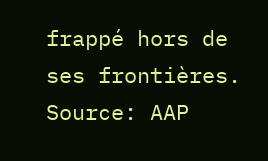frappé hors de ses frontières. Source: AAP